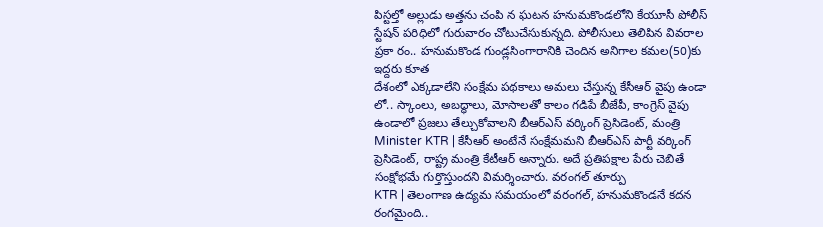పిస్టల్తో అల్లుడు అత్తను చంపి న ఘటన హనుమకొండలోని కేయూసీ పోలీస్ స్టేషన్ పరిధిలో గురువారం చోటుచేసుకున్నది. పోలీసులు తెలిపిన వివరాల ప్రకా రం.. హనుమకొండ గుండ్లసింగారానికి చెందిన అనిగాల కమల(50)కు ఇద్దరు కూత
దేశంలో ఎక్కడాలేని సంక్షేమ పథకాలు అమలు చేస్తున్న కేసీఆర్ వైపు ఉండా లో.. స్కాంలు, అబద్ధాలు, మోసాలతో కాలం గడిపే బీజేపీ, కాంగ్రెస్ వైపు ఉండాలో ప్రజలు తేల్చుకోవాలని బీఆర్ఎస్ వర్కింగ్ ప్రెసిడెంట్, మంత్రి
Minister KTR | కేసీఆర్ అంటేనే సంక్షేమమని బీఆర్ఎస్ పార్టీ వర్కింగ్ ప్రెసిడెంట్, రాష్ట్ర మంత్రి కేటీఆర్ అన్నారు. అదే ప్రతిపక్షాల పేరు చెబితే సంక్షోభమే గుర్తొస్తుందని విమర్శించారు. వరంగల్ తూర్పు
KTR | తెలంగాణ ఉద్యమ సమయంలో వరంగల్, హనుమకొండనే కదన రంగమైంది..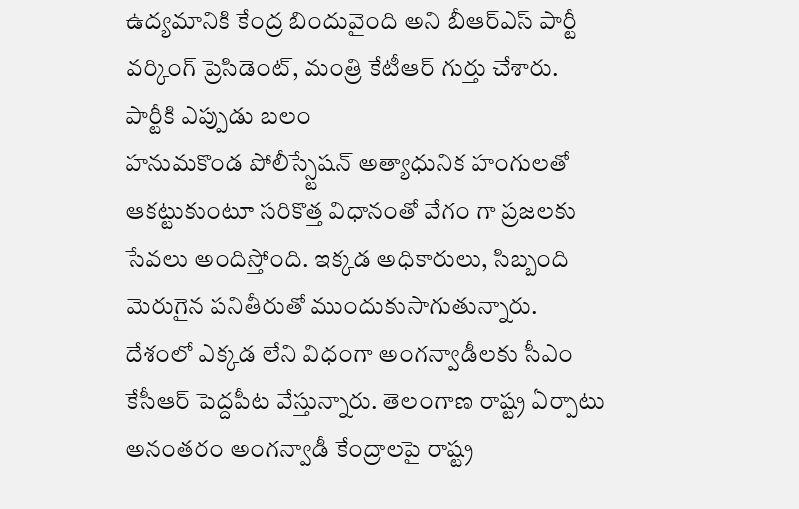ఉద్యమానికి కేంద్ర బిందువైంది అని బీఆర్ఎస్ పార్టీ వర్కింగ్ ప్రెసిడెంట్, మంత్రి కేటీఆర్ గుర్తు చేశారు. పార్టీకి ఎప్పుడు బలం
హనుమకొండ పోలీస్స్టేషన్ అత్యాధునిక హంగులతో ఆకట్టుకుంటూ సరికొత్త విధానంతో వేగం గా ప్రజలకు సేవలు అందిస్తోంది. ఇక్కడ అధికారులు, సిబ్బంది మెరుగైన పనితీరుతో ముందుకుసాగుతున్నారు.
దేశంలో ఎక్కడ లేని విధంగా అంగన్వాడీలకు సీఎం కేసీఆర్ పెద్దపీట వేస్తున్నారు. తెలంగాణ రాష్ట్ర ఏర్పాటు అనంతరం అంగన్వాడీ కేంద్రాలపై రాష్ట్ర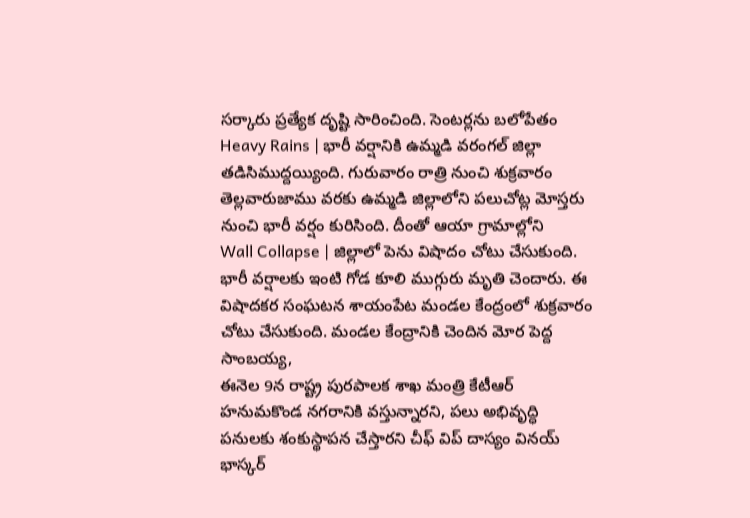సర్కారు ప్రత్యేక దృష్టి సారించింది. సెంటర్లను బలోపేతం
Heavy Rains | భారీ వర్షానికి ఉమ్మడి వరంగల్ జిల్లా తడిసిముద్దయ్యింది. గురువారం రాత్రి నుంచి శుక్రవారం తెల్లవారుజాము వరకు ఉమ్మడి జిల్లాలోని పలుచోట్ల మోస్తరు నుంచి భారీ వర్షం కురిసింది. దీంతో ఆయా గ్రామాల్లోని
Wall Collapse | జిల్లాలో పెను విషాదం చోటు చేసుకుంది. భారీ వర్షాలకు ఇంటి గోడ కూలి ముగ్గురు మృతి చెందారు. ఈ విషాదకర సంఘటన శాయంపేట మండల కేంద్రంలో శుక్రవారం చోటు చేసుకుంది. మండల కేంద్రానికి చెందిన మోర పెద్ద సాంబయ్య,
ఈనెల 9న రాష్ట్ర పురపాలక శాఖ మంత్రి కేటీఆర్ హనుమకొండ నగరానికి వస్తున్నారని, పలు అభివృద్ధి పనులకు శంకుస్థాపన చేస్తారని చీఫ్ విప్ దాస్యం వినయ్ భాస్కర్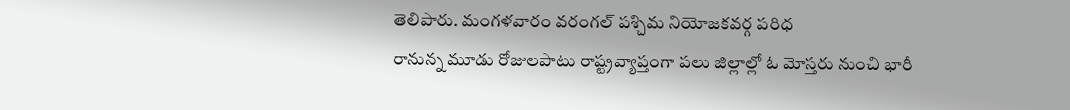తెలిపారు. మంగళవారం వరంగల్ పశ్చిమ నియోజకవర్గ పరిధ
రానున్న మూడు రోజులపాటు రాష్ట్రవ్యాప్తంగా పలు జిల్లాల్లో ఓ మోస్తరు నుంచి భారీ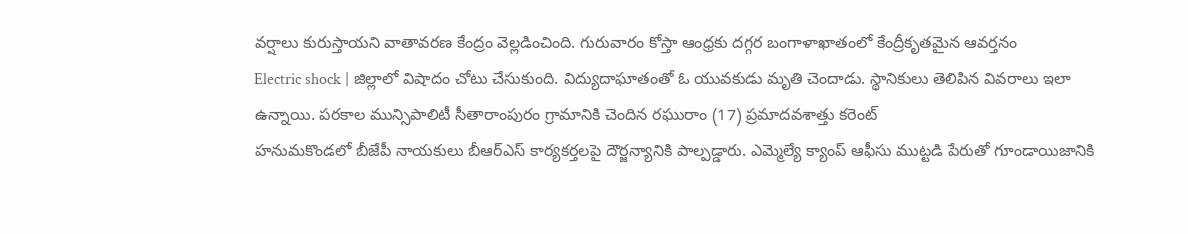వర్షాలు కురుస్తాయని వాతావరణ కేంద్రం వెల్లడించింది. గురువారం కోస్తా ఆంధ్రకు దగ్గర బంగాళాఖాతంలో కేంద్రీకృతమైన ఆవర్తనం
Electric shock | జిల్లాలో విషాదం చోటు చేసుకుంది. విద్యుదాఘాతంతో ఓ యువకుడు మృతి చెందాడు. స్థానికులు తెలిపిన వివరాలు ఇలా ఉన్నాయి. పరకాల మున్సిపాలిటీ సీతారాంపురం గ్రామానికి చెందిన రఘురాం (17) ప్రమాదవశాత్తు కరెంట్
హనుమకొండలో బీజేపీ నాయకులు బీఆర్ఎస్ కార్యకర్తలపై దౌర్జన్యానికి పాల్పడ్డారు. ఎమ్మెల్యే క్యాంప్ ఆఫీసు ముట్టడి పేరుతో గూండాయిజానికి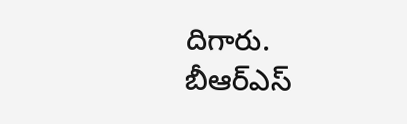దిగారు. బీఆర్ఎస్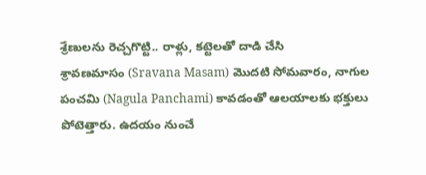శ్రేణులను రెచ్చగొట్టి.. రాళ్లు, కట్టెలతో దాడి చేసి
శ్రావణమాసం (Sravana Masam) మొదటి సోమవారం, నాగుల పంచమి (Nagula Panchami) కావడంతో ఆలయాలకు భక్తులు పోటెత్తారు. ఉదయం నుంచే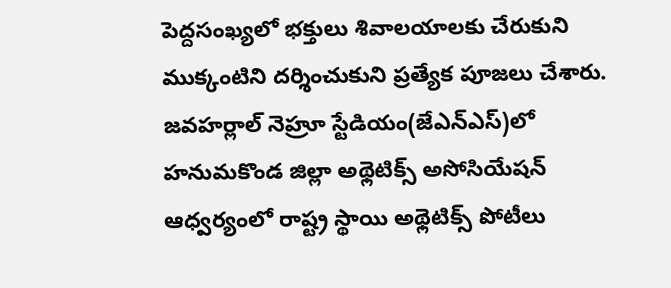పెద్దసంఖ్యలో భక్తులు శివాలయాలకు చేరుకుని ముక్కంటిని దర్శించుకుని ప్రత్యేక పూజలు చేశారు.
జవహర్లాల్ నెహ్రూ స్టేడియం(జేఎన్ఎస్)లో హనుమకొండ జిల్లా అథ్లెటిక్స్ అసోసియేషన్ ఆధ్వర్యంలో రాష్ట్ర స్థాయి అథ్లెటిక్స్ పోటీలు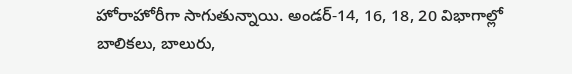హోరాహోరీగా సాగుతున్నాయి. అండర్-14, 16, 18, 20 విభాగాల్లో బాలికలు, బాలురు,